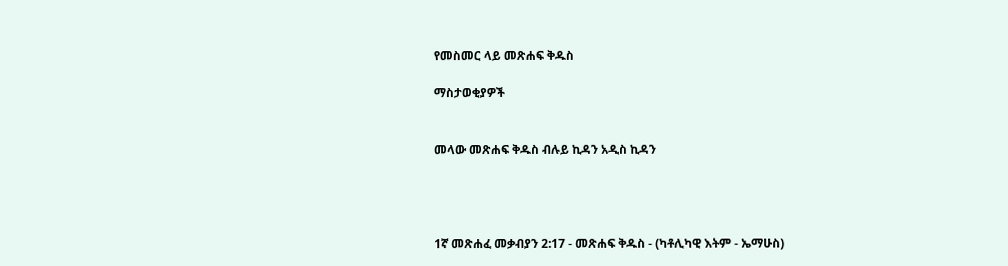የመስመር ላይ መጽሐፍ ቅዱስ

ማስታወቂያዎች


መላው መጽሐፍ ቅዱስ ብሉይ ኪዳን አዲስ ኪዳን




1ኛ መጽሐፈ መቃብያን 2:17 - መጽሐፍ ቅዱስ - (ካቶሊካዊ እትም - ኤማሁስ)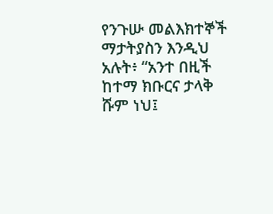የንጉሡ መልእክተኞች ማታትያስን እንዲህ አሉት፥ “አንተ በዚች ከተማ ክቡርና ታላቅ ሹም ነህ፤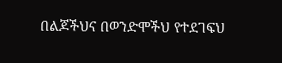በልጆችህና በወንድሞችህ የተደገፍህ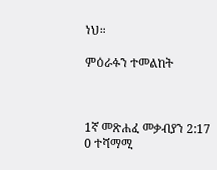ነህ።

ምዕራፉን ተመልከት



1ኛ መጽሐፈ መቃብያን 2:17
0 ተሻማሚ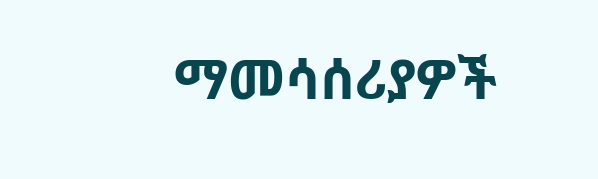ማመሳሰሪያዎች